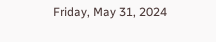Friday, May 31, 2024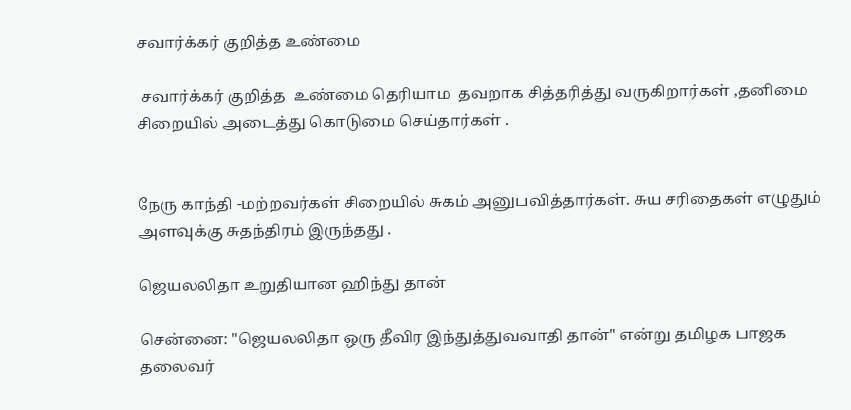சவார்க்கர் குறித்த உண்மை

 சவார்க்கர் குறித்த  உண்மை தெரியாம  தவறாக சித்தரித்து வருகிறார்கள் ,தனிமை சிறையில் அடைத்து கொடுமை செய்தார்கள் .


நேரு காந்தி -மற்றவர்கள் சிறையில் சுகம் அனுபவித்தார்கள். சுய சரிதைகள் எழுதும் அளவுக்கு சுதந்திரம் இருந்தது .

ஜெயலலிதா உறுதியான ஹிந்து தான்

சென்னை: "ஜெயலலிதா ஒரு தீவிர இந்துத்துவவாதி தான்" என்று தமிழக பாஜக தலைவர்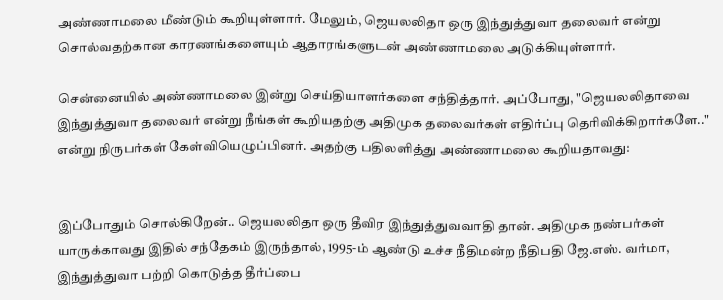அண்ணாமலை மீண்டும் கூறியுள்ளார். மேலும், ஜெயலலிதா ஒரு இந்துத்துவா தலைவர் என்று சொல்வதற்கான காரணங்களையும் ஆதாரங்களுடன் அண்ணாமலை அடுக்கியுள்ளார்.

சென்னையில் அண்ணாமலை இன்று செய்தியாளர்களை சந்தித்தார். அப்போது, "ஜெயலலிதாவை இந்துத்துவா தலைவர் என்று நீங்கள் கூறியதற்கு அதிமுக தலைவர்கள் எதிர்ப்பு தெரிவிக்கிறார்களே.." என்று நிருபர்கள் கேள்வியெழுப்பினர். அதற்கு பதிலளித்து அண்ணாமலை கூறியதாவது:


இப்போதும் சொல்கிறேன்.. ஜெயலலிதா ஒரு தீவிர இந்துத்துவவாதி தான். அதிமுக நண்பர்கள் யாருக்காவது இதில் சந்தேகம் இருந்தால், 1995-ம் ஆண்டு உச்ச நீதிமன்ற நீதிபதி ஜே.எஸ். வர்மா, இந்துத்துவா பற்றி கொடுத்த தீர்ப்பை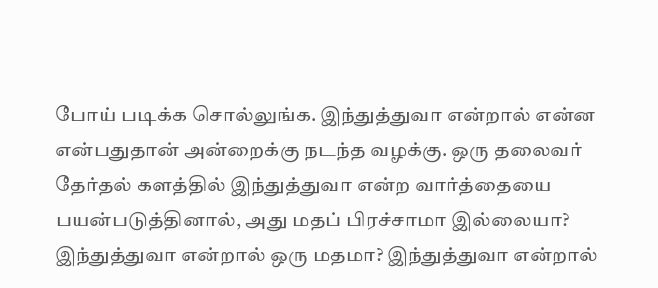போய் படிக்க சொல்லுங்க. இந்துத்துவா என்றால் என்ன என்பதுதான் அன்றைக்கு நடந்த வழக்கு. ஒரு தலைவர் தேர்தல் களத்தில் இந்துத்துவா என்ற வார்த்தையை பயன்படுத்தினால், அது மதப் பிரச்சாமா இல்லையா? இந்துத்துவா என்றால் ஒரு மதமா? இந்துத்துவா என்றால்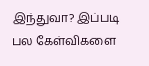இந்துவா? இப்படி பல கேள்விகளை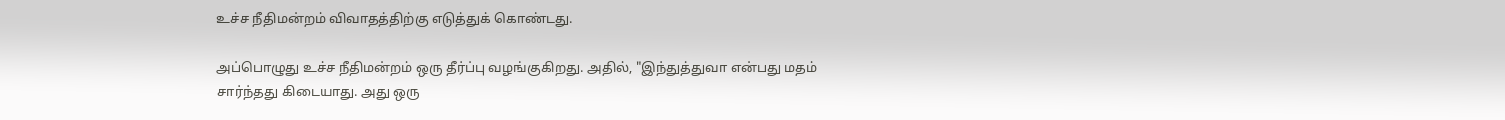உச்ச நீதிமன்றம் விவாதத்திற்கு எடுத்துக் கொண்டது.

அப்பொழுது உச்ச நீதிமன்றம் ஒரு தீர்ப்பு வழங்குகிறது. அதில், "இந்துத்துவா என்பது மதம் சார்ந்தது கிடையாது. அது ஒரு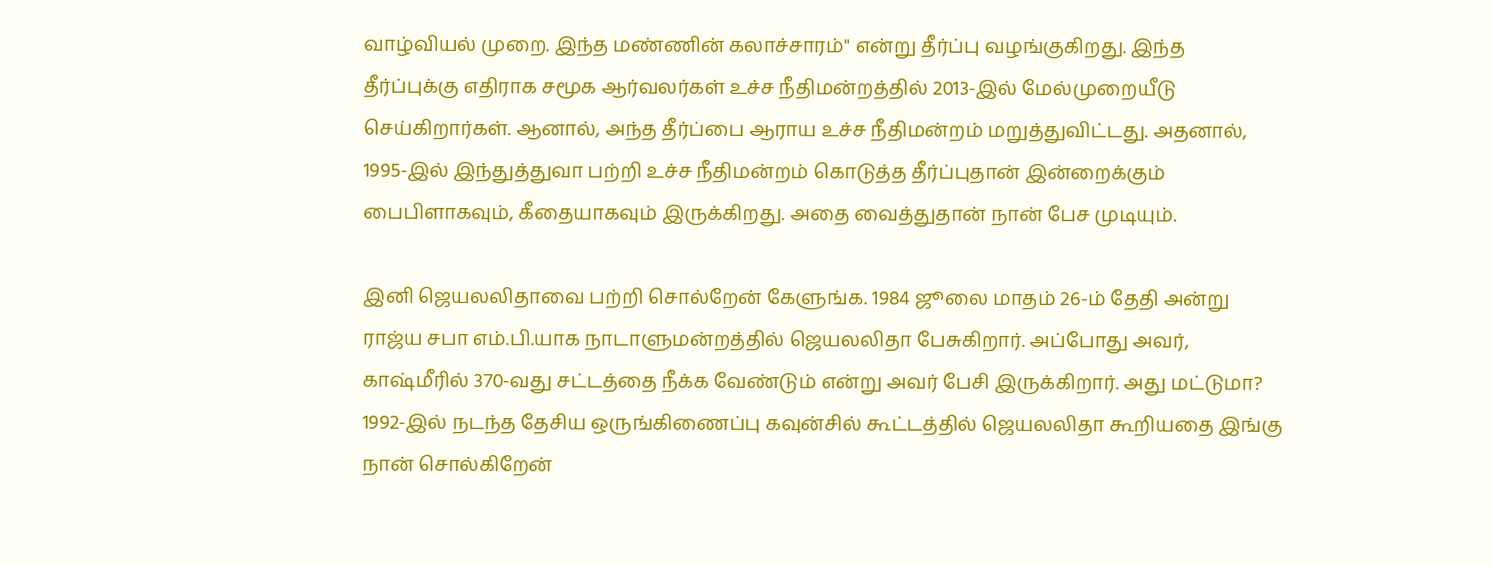வாழ்வியல் முறை. இந்த மண்ணின் கலாச்சாரம்" என்று தீர்ப்பு வழங்குகிறது. இந்த தீர்ப்புக்கு எதிராக சமூக ஆர்வலர்கள் உச்ச நீதிமன்றத்தில் 2013-இல் மேல்முறையீடு செய்கிறார்கள். ஆனால், அந்த தீர்ப்பை ஆராய உச்ச நீதிமன்றம் மறுத்துவிட்டது. அதனால், 1995-இல் இந்துத்துவா பற்றி உச்ச நீதிமன்றம் கொடுத்த தீர்ப்புதான் இன்றைக்கும் பைபிளாகவும், கீதையாகவும் இருக்கிறது. அதை வைத்துதான் நான் பேச முடியும்.

இனி ஜெயலலிதாவை பற்றி சொல்றேன் கேளுங்க. 1984 ஜூலை மாதம் 26-ம் தேதி அன்று ராஜ்ய சபா எம்.பி.யாக நாடாளுமன்றத்தில் ஜெயலலிதா பேசுகிறார். அப்போது அவர், காஷ்மீரில் 370-வது சட்டத்தை நீக்க வேண்டும் என்று அவர் பேசி இருக்கிறார். அது மட்டுமா? 1992-இல் நடந்த தேசிய ஒருங்கிணைப்பு கவுன்சில் கூட்டத்தில் ஜெயலலிதா கூறியதை இங்கு நான் சொல்கிறேன்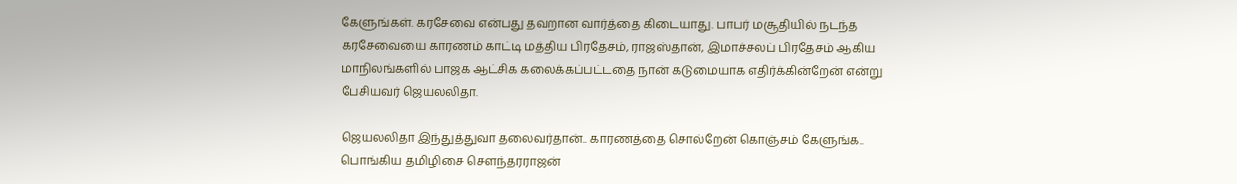கேளுங்கள். கரசேவை என்பது தவறான வார்த்தை கிடையாது. பாபர் மசூதியில் நடந்த கரசேவையை காரணம் காட்டி மத்திய பிரதேசம், ராஜஸ்தான், இமாச்சலப் பிரதேசம் ஆகிய மாநிலங்களில் பாஜக ஆட்சிக கலைக்கப்பட்டதை நான் கடுமையாக எதிர்க்கின்றேன் என்று பேசியவர் ஜெயலலிதா.

ஜெயலலிதா இந்துத்துவா தலைவர்தான்.. காரணத்தை சொல்றேன் கொஞ்சம் கேளுங்க.. பொங்கிய தமிழிசை செளந்தரராஜன்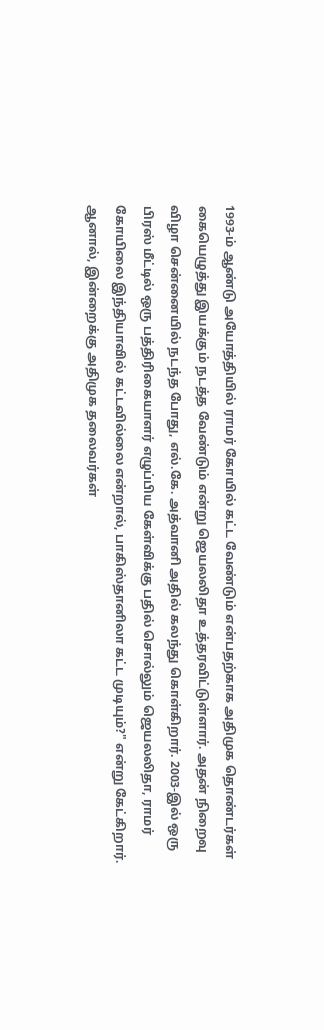1993-ம் ஆண்டு அயோத்தியில் ராமர் கோயில் கட்ட வேண்டும் என்பதற்காக அதிமுக தொண்டர்கள் கையெழுத்து இயக்கும் நடத்த வேண்டும் என்று ஜெயலலிதா உத்தரவிட்டுள்ளார். அதன் நிறைவு விழா சென்னையில் நடந்த போது, எல்.கே. அத்வானி அதில் கலந்து கொள்கிறார். 2003-இல் ஒரு பிரஸ் மீட்டில் ஒரு பத்திரிகையாளர் எழுப்பிய கேள்விக்கு பதில் சொல்லும் ஜெயலலிதா, ராமர் கோயிலை இந்தியாவில் கட்டவில்லை என்றால், பாகிஸ்தானிலா கட்ட முடியும்?" என்று கேட்கிறார். ஆனால், இன்றைக்கு அதிமுக தலைவர்கள்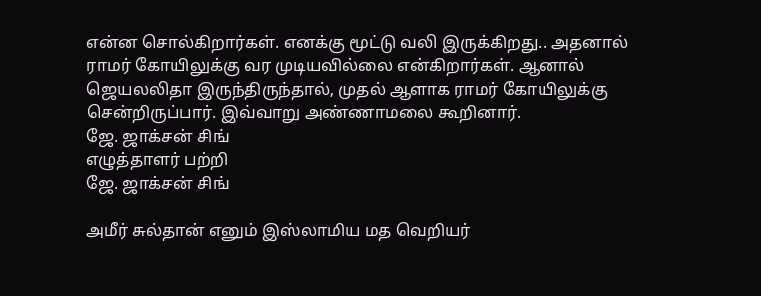என்ன சொல்கிறார்கள். எனக்கு மூட்டு வலி இருக்கிறது.. அதனால் ராமர் கோயிலுக்கு வர முடியவில்லை என்கிறார்கள். ஆனால் ஜெயலலிதா இருந்திருந்தால், முதல் ஆளாக ராமர் கோயிலுக்கு சென்றிருப்பார். இவ்வாறு அண்ணாமலை கூறினார்.
ஜே. ஜாக்சன் சிங்
எழுத்தாளர் பற்றி
ஜே. ஜாக்சன் சிங்

அமீர் சுல்தான் எனும் இஸ்லாமிய மத வெறியர்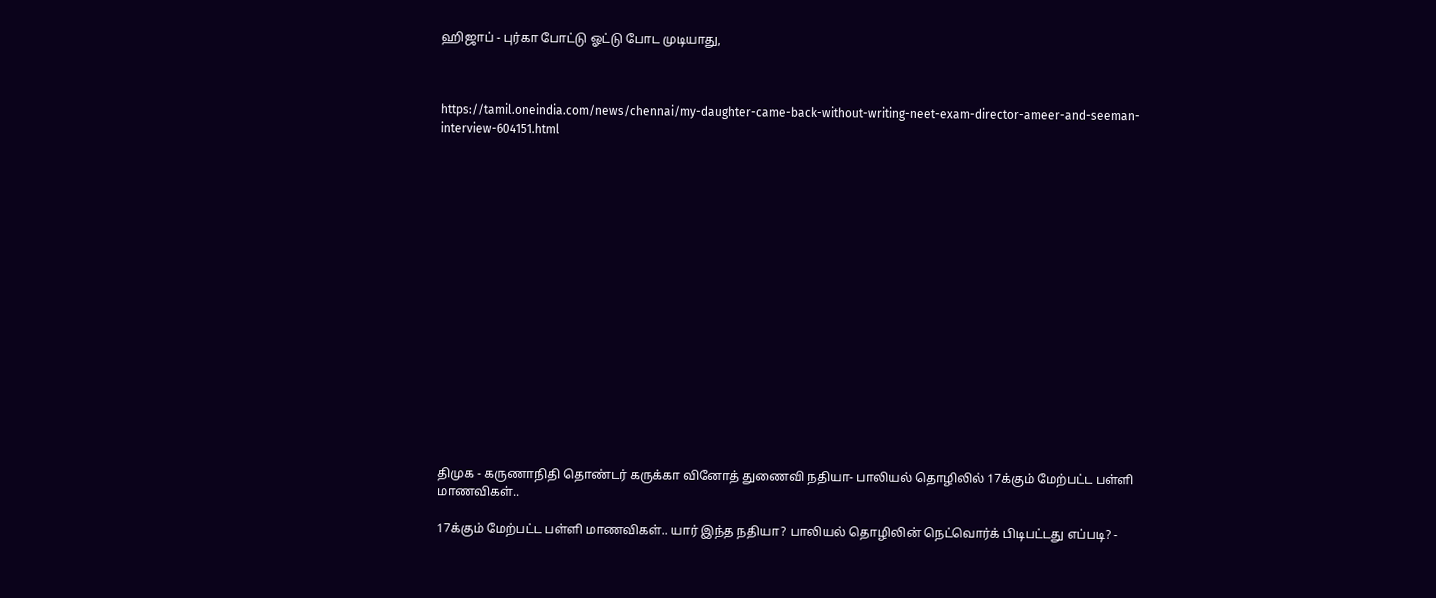ஹிஜாப் - புர்கா போட்டு ஓட்டு போட முடியாது,



https://tamil.oneindia.com/news/chennai/my-daughter-came-back-without-writing-neet-exam-director-ameer-and-seeman-interview-604151.html


















திமுக - கருணாநிதி தொண்டர் கருக்கா வினோத் துணைவி நதியா- பாலியல் தொழிலில் 17க்கும் மேற்பட்ட பள்ளி மாணவிகள்..

17க்கும் மேற்பட்ட பள்ளி மாணவிகள்.. யார் இந்த நதியா? பாலியல் தொழிலின் நெட்வொர்க் பிடிபட்டது எப்படி? -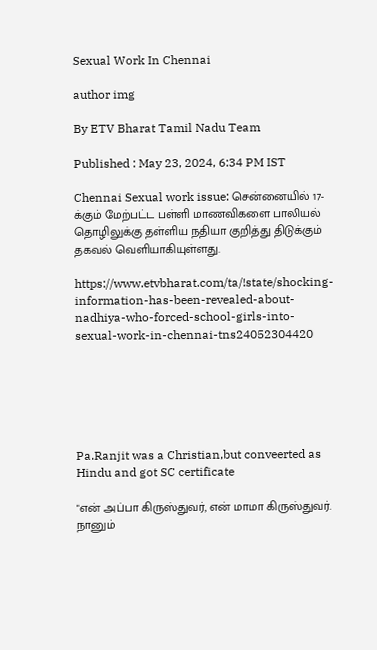Sexual Work In Chennai

author img

By ETV Bharat Tamil Nadu Team

Published : May 23, 2024, 6:34 PM IST

Chennai Sexual work issue: சென்னையில் 17-க்கும் மேற்பட்ட பள்ளி மாணவிகளை பாலியல் தொழிலுக்கு தள்ளிய நதியா குறித்து திடுக்கும் தகவல் வெளியாகியுள்ளது.

https://www.etvbharat.com/ta/!state/shocking-information-has-been-revealed-about-nadhiya-who-forced-school-girls-into-sexual-work-in-chennai-tns24052304420






Pa.Ranjit was a Christian,but conveerted as Hindu and got SC certificate

"என் அப்பா கிருஸ்துவர், என் மாமா கிருஸ்துவர். நானும்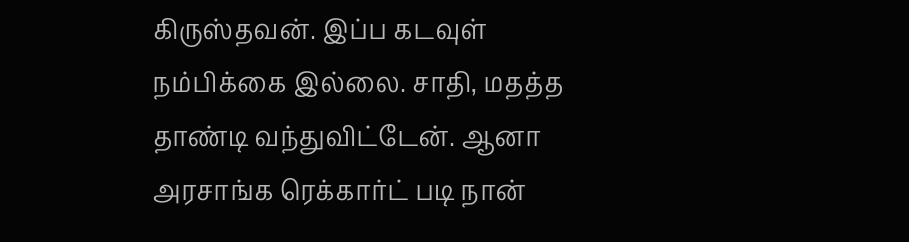கிருஸ்தவன். இப்ப கடவுள் நம்பிக்கை இல்லை. சாதி, மதத்த தாண்டி வந்துவிட்டேன். ஆனா அரசாங்க ரெக்கார்ட் படி நான்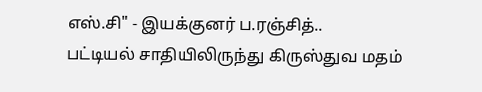எஸ்.சி" - இயக்குனர் ப.ரஞ்சித்..
பட்டியல் சாதியிலிருந்து கிருஸ்துவ மதம்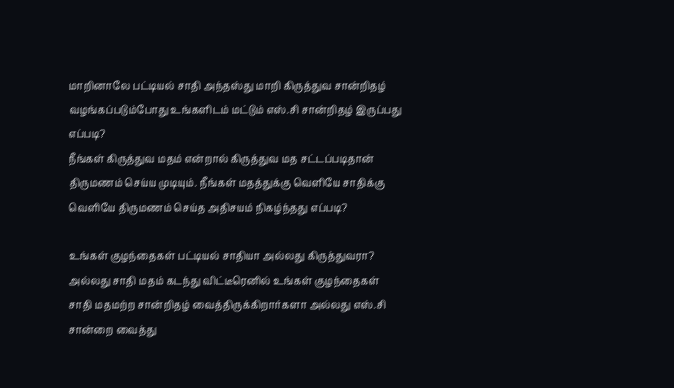மாறினாலே பட்டியல் சாதி அந்தஸ்து மாறி கிருத்துவ சான்றிதழ் வழங்கப்படும்போது உங்களிடம் மட்டும் எஸ்.சி சான்றிதழ் இருப்பது எப்படி?
நீங்கள் கிருத்துவ மதம் என்றால் கிருத்துவ மத சட்டப்படிதான் திருமணம் செய்ய முடியும். நீங்கள் மதத்துக்கு வெளியே சாதிக்கு வெளியே திருமணம் செய்த அதிசயம் நிகழ்ந்தது எப்படி?

உங்கள் குழந்தைகள் பட்டியல் சாதியா அல்லது கிருத்துவரா?
அல்லது சாதி மதம் கடந்து விட்டீரெனில் உங்கள் குழந்தைகள் சாதி மதமற்ற சான்றிதழ் வைத்திருக்கிறார்களா அல்லது எஸ்.சி சான்றை வைத்து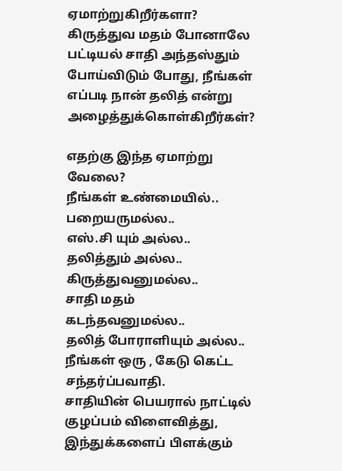ஏமாற்றுகிறீர்களா?
கிருத்துவ மதம் போனாலே பட்டியல் சாதி அந்தஸ்தும் போய்விடும் போது, நீங்கள் எப்படி நான் தலித் என்று அழைத்துக்கொள்கிறீர்கள்?

எதற்கு இந்த ஏமாற்று வேலை?
நீங்கள் உண்மையில்..
பறையருமல்ல..
எஸ்.சி யும் அல்ல..
தலித்தும் அல்ல..
கிருத்துவனுமல்ல..
சாதி மதம் கடந்தவனுமல்ல..
தலித் போராளியும் அல்ல..
நீங்கள் ஒரு , கேடு கெட்ட சந்தர்ப்பவாதி.
சாதியின் பெயரால் நாட்டில் குழப்பம் விளைவித்து, இந்துக்களைப் பிளக்கும்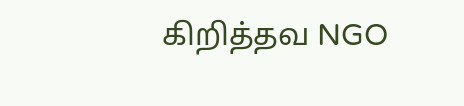கிறித்தவ NGO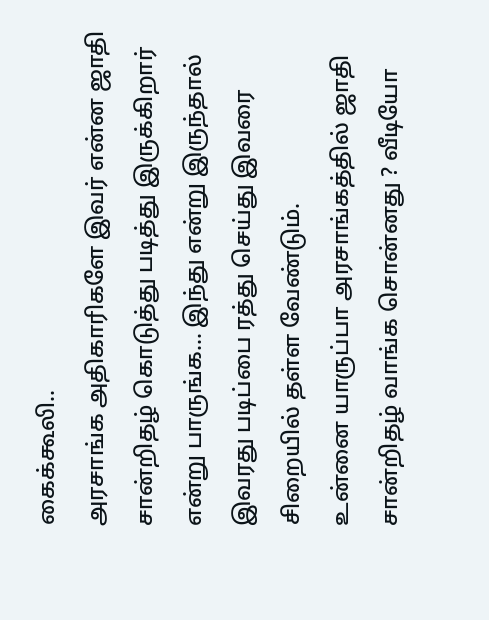கைக்கூலி..
அரசாங்க அதிகாரிகளே இவர் என்ன ஜாதி சான்றிதழ் கொடுத்து படித்து இருக்கிறார் என்று பாருங்க... இந்து என்று இருந்தால் இவரது படிப்பை ரத்து செய்து இவரை சிறையில் தள்ள வேண்டும்.
உன்னை யாருப்பா அரசாங்கத்தில் ஜாதி சான்றிதழ் வாங்க சொன்னது ? வீடியோ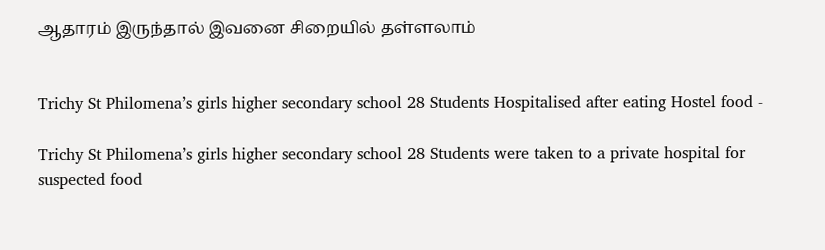ஆதாரம் இருந்தால் இவனை சிறையில் தள்ளலாம்


Trichy St Philomena’s girls higher secondary school 28 Students Hospitalised after eating Hostel food -

Trichy St Philomena’s girls higher secondary school 28 Students were taken to a private hospital for suspected food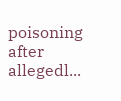poisoning after allegedl...